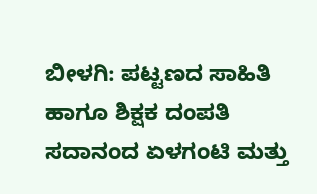ಬೀಳಗಿ: ಪಟ್ಟಣದ ಸಾಹಿತಿ ಹಾಗೂ ಶಿಕ್ಷಕ ದಂಪತಿ ಸದಾನಂದ ಏಳಗಂಟಿ ಮತ್ತು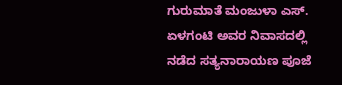ಗುರುಮಾತೆ ಮಂಜುಳಾ ಎಸ್. ಏಳಗಂಟಿ ಅವರ ನಿವಾಸದಲ್ಲಿ ನಡೆದ ಸತ್ಯನಾರಾಯಣ ಪೂಜೆ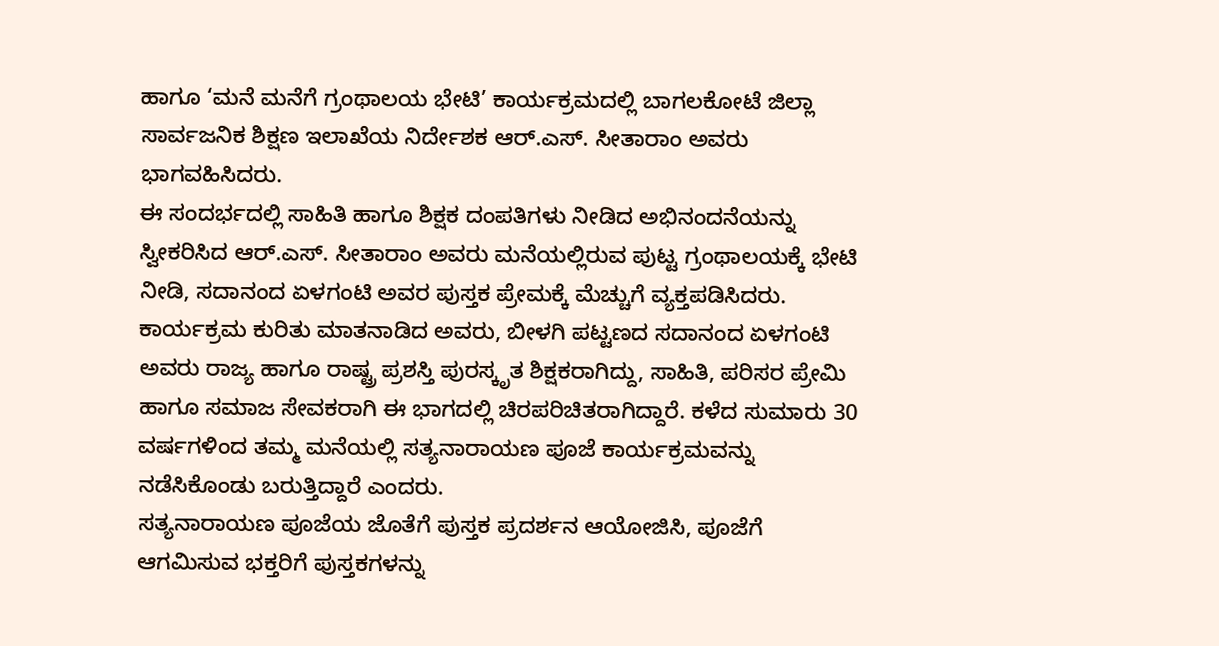ಹಾಗೂ ‘ಮನೆ ಮನೆಗೆ ಗ್ರಂಥಾಲಯ ಭೇಟಿ’ ಕಾರ್ಯಕ್ರಮದಲ್ಲಿ ಬಾಗಲಕೋಟೆ ಜಿಲ್ಲಾ ಸಾರ್ವಜನಿಕ ಶಿಕ್ಷಣ ಇಲಾಖೆಯ ನಿರ್ದೇಶಕ ಆರ್.ಎಸ್. ಸೀತಾರಾಂ ಅವರು ಭಾಗವಹಿಸಿದರು.
ಈ ಸಂದರ್ಭದಲ್ಲಿ ಸಾಹಿತಿ ಹಾಗೂ ಶಿಕ್ಷಕ ದಂಪತಿಗಳು ನೀಡಿದ ಅಭಿನಂದನೆಯನ್ನು ಸ್ವೀಕರಿಸಿದ ಆರ್.ಎಸ್. ಸೀತಾರಾಂ ಅವರು ಮನೆಯಲ್ಲಿರುವ ಪುಟ್ಟ ಗ್ರಂಥಾಲಯಕ್ಕೆ ಭೇಟಿ ನೀಡಿ, ಸದಾನಂದ ಏಳಗಂಟಿ ಅವರ ಪುಸ್ತಕ ಪ್ರೇಮಕ್ಕೆ ಮೆಚ್ಚುಗೆ ವ್ಯಕ್ತಪಡಿಸಿದರು.
ಕಾರ್ಯಕ್ರಮ ಕುರಿತು ಮಾತನಾಡಿದ ಅವರು, ಬೀಳಗಿ ಪಟ್ಟಣದ ಸದಾನಂದ ಏಳಗಂಟಿ ಅವರು ರಾಜ್ಯ ಹಾಗೂ ರಾಷ್ಟ್ರ ಪ್ರಶಸ್ತಿ ಪುರಸ್ಕೃತ ಶಿಕ್ಷಕರಾಗಿದ್ದು, ಸಾಹಿತಿ, ಪರಿಸರ ಪ್ರೇಮಿ ಹಾಗೂ ಸಮಾಜ ಸೇವಕರಾಗಿ ಈ ಭಾಗದಲ್ಲಿ ಚಿರಪರಿಚಿತರಾಗಿದ್ದಾರೆ. ಕಳೆದ ಸುಮಾರು 30 ವರ್ಷಗಳಿಂದ ತಮ್ಮ ಮನೆಯಲ್ಲಿ ಸತ್ಯನಾರಾಯಣ ಪೂಜೆ ಕಾರ್ಯಕ್ರಮವನ್ನು ನಡೆಸಿಕೊಂಡು ಬರುತ್ತಿದ್ದಾರೆ ಎಂದರು.
ಸತ್ಯನಾರಾಯಣ ಪೂಜೆಯ ಜೊತೆಗೆ ಪುಸ್ತಕ ಪ್ರದರ್ಶನ ಆಯೋಜಿಸಿ, ಪೂಜೆಗೆ ಆಗಮಿಸುವ ಭಕ್ತರಿಗೆ ಪುಸ್ತಕಗಳನ್ನು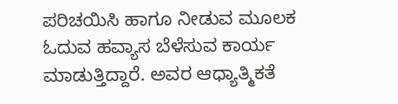ಪರಿಚಯಿಸಿ ಹಾಗೂ ನೀಡುವ ಮೂಲಕ ಓದುವ ಹವ್ಯಾಸ ಬೆಳೆಸುವ ಕಾರ್ಯ ಮಾಡುತ್ತಿದ್ದಾರೆ. ಅವರ ಆಧ್ಯಾತ್ಮಿಕತೆ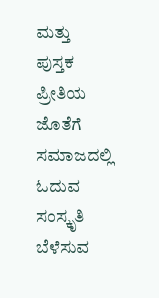ಮತ್ತು ಪುಸ್ತಕ ಪ್ರೀತಿಯ ಜೊತೆಗೆ ಸಮಾಜದಲ್ಲಿ ಓದುವ ಸಂಸ್ಕೃತಿ ಬೆಳೆಸುವ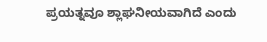ಪ್ರಯತ್ನವೂ ಶ್ಲಾಘನೀಯವಾಗಿದೆ ಎಂದು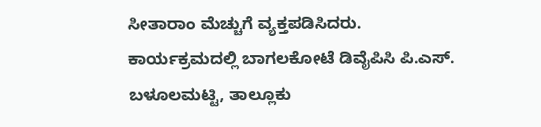ಸೀತಾರಾಂ ಮೆಚ್ಚುಗೆ ವ್ಯಕ್ತಪಡಿಸಿದರು.
ಕಾರ್ಯಕ್ರಮದಲ್ಲಿ ಬಾಗಲಕೋಟೆ ಡಿವೈಪಿಸಿ ಪಿ.ಎಸ್. ಬಳೂಲಮಟ್ಟಿ, ತಾಲ್ಲೂಕು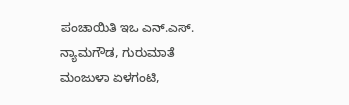ಪಂಚಾಯಿತಿ ಇಒ ಎನ್.ಎಸ್. ನ್ಯಾಮಗೌಡ, ಗುರುಮಾತೆ ಮಂಜುಳಾ ಏಳಗಂಟಿ,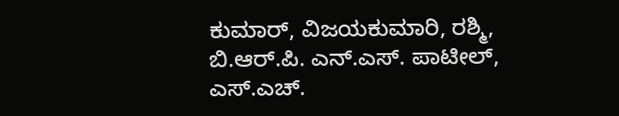ಕುಮಾರ್, ವಿಜಯಕುಮಾರಿ, ರಶ್ಮಿ, ಬಿ.ಆರ್.ಪಿ. ಎನ್.ಎಸ್. ಪಾಟೀಲ್, ಎಸ್.ಎಚ್.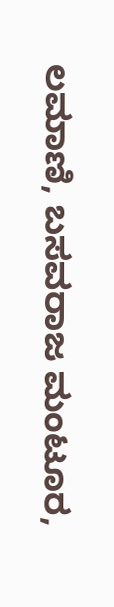ಲಮಾಣಿ, ಬಸವರಾಜ ಮಂಟೂರ,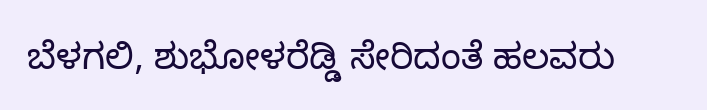ಬೆಳಗಲಿ, ಶುಭೋಳರೆಡ್ಡಿ ಸೇರಿದಂತೆ ಹಲವರು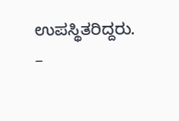ಉಪಸ್ಥಿತರಿದ್ದರು.
–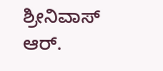ಶ್ರೀನಿವಾಸ್ ಆರ್.